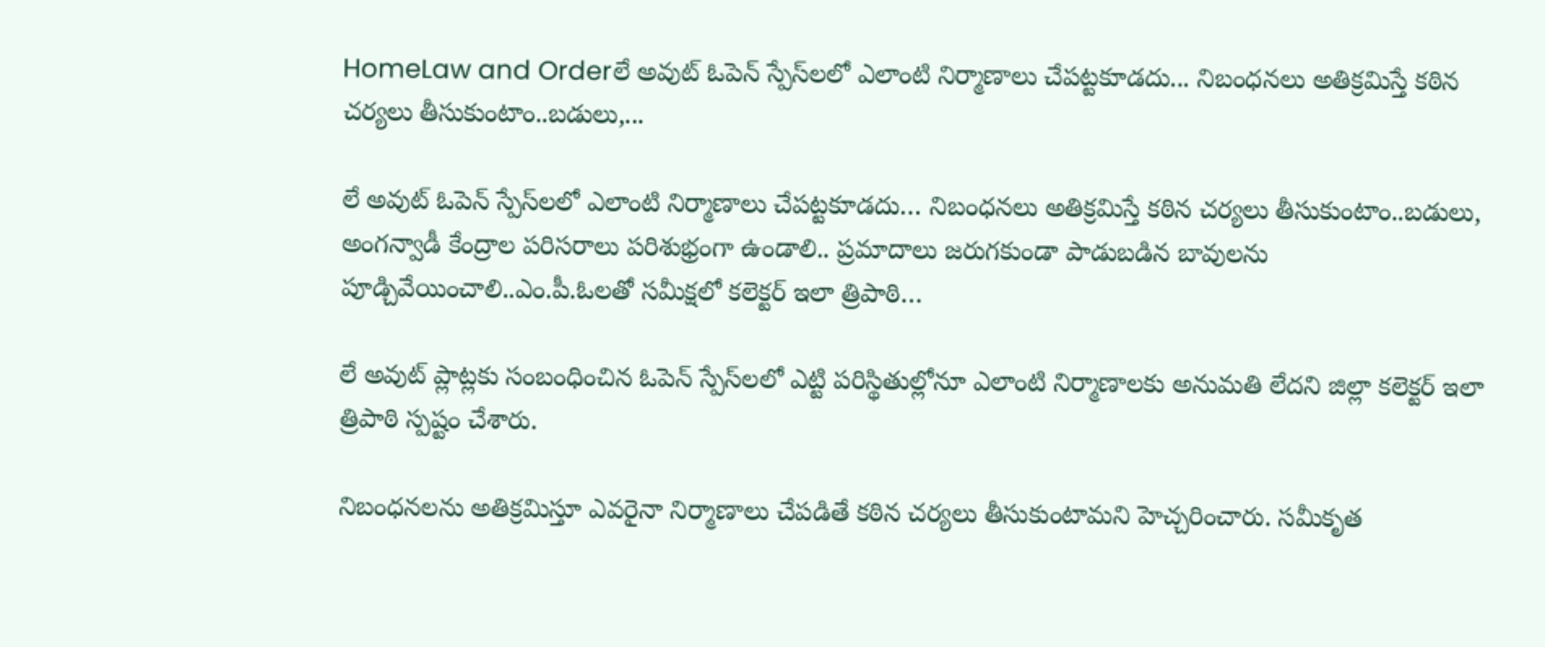HomeLaw and Orderలే అవుట్ ఓపెన్ స్పేస్‌లలో ఎలాంటి నిర్మాణాలు చేపట్టకూడదు... నిబంధనలు అతిక్రమిస్తే కఠిన చర్యలు తీసుకుంటాం..బడులు,...

లే అవుట్ ఓపెన్ స్పేస్‌లలో ఎలాంటి నిర్మాణాలు చేపట్టకూడదు… నిబంధనలు అతిక్రమిస్తే కఠిన చర్యలు తీసుకుంటాం..బడులు, అంగన్వాడీ కేంద్రాల పరిసరాలు పరిశుభ్రంగా ఉండాలి.. ప్రమాదాలు జరుగకుండా పాడుబడిన బావులను పూడ్చివేయించాలి..ఎం.పీ.ఓలతో సమీక్షలో కలెక్టర్ ఇలా త్రిపాఠి…

లే అవుట్ ప్లాట్లకు సంబంధించిన ఓపెన్ స్పేస్‌లలో ఎట్టి పరిస్థితుల్లోనూ ఎలాంటి నిర్మాణాలకు అనుమతి లేదని జిల్లా కలెక్టర్ ఇలా త్రిపాఠి స్పష్టం చేశారు.

నిబంధనలను అతిక్రమిస్తూ ఎవరైనా నిర్మాణాలు చేపడితే కఠిన చర్యలు తీసుకుంటామని హెచ్చరించారు. సమీకృత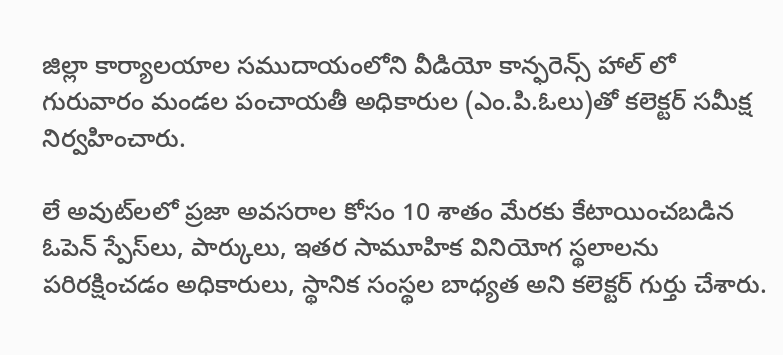జిల్లా కార్యాలయాల సముదాయంలోని వీడియో కాన్ఫరెన్స్ హాల్ లో గురువారం మండల పంచాయతీ అధికారుల (ఎం.పి.ఓలు)తో కలెక్టర్ సమీక్ష నిర్వహించారు.

లే అవుట్‌లలో ప్రజా అవసరాల కోసం 10 శాతం మేరకు కేటాయించబడిన ఓపెన్ స్పేస్‌లు, పార్కులు, ఇతర సామూహిక వినియోగ స్థలాలను పరిరక్షించడం అధికారులు, స్థానిక సంస్థల బాధ్యత అని కలెక్టర్ గుర్తు చేశారు.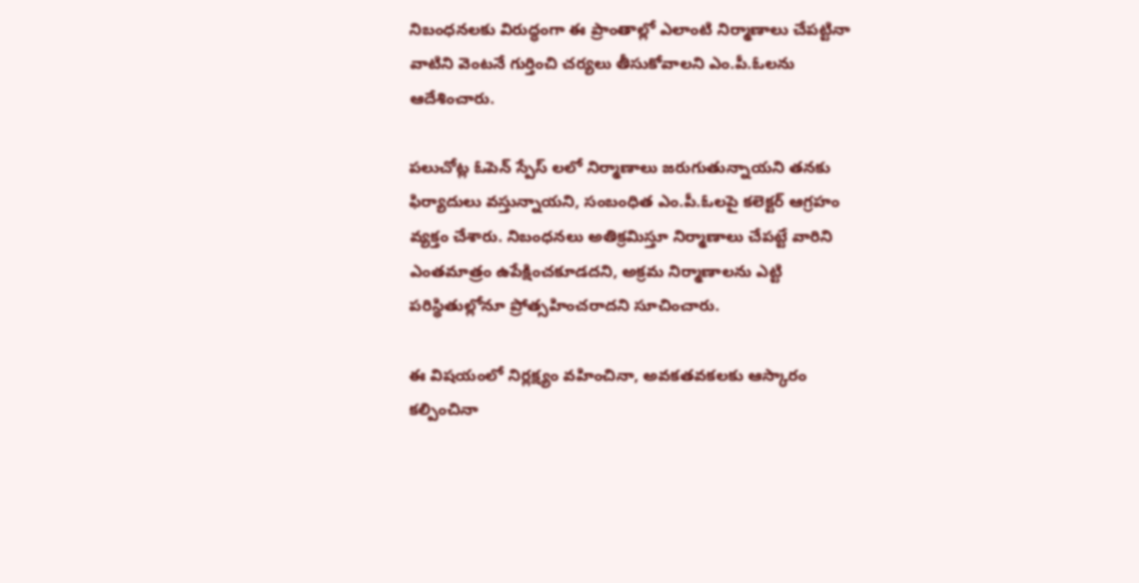నిబంధనలకు విరుద్ధంగా ఈ ప్రాంతాల్లో ఎలాంటి నిర్మాణాలు చేపట్టినా వాటిని వెంటనే గుర్తించి చర్యలు తీసుకోవాలని ఎం.పీ.ఓలను ఆదేశించారు.

పలుచోట్ల ఓపెన్ స్పేస్ లలో నిర్మాణాలు జరుగుతున్నాయని తనకు ఫిర్యాదులు వస్తున్నాయని, సంబంధిత ఎం.పీ.ఓలపై కలెక్టర్ ఆగ్రహం వ్యక్తం చేశారు. నిబంధనలు అతిక్రమిస్తూ నిర్మాణాలు చేపట్టే వారిని ఎంతమాత్రం ఉపేక్షించకూడదని, అక్రమ నిర్మాణాలను ఎట్టి పరిస్థితుల్లోనూ ప్రోత్సహించరాదని సూచించారు.

ఈ విషయంలో నిర్లక్ష్యం వహించినా, అవకతవకలకు ఆస్కారం కల్పించినా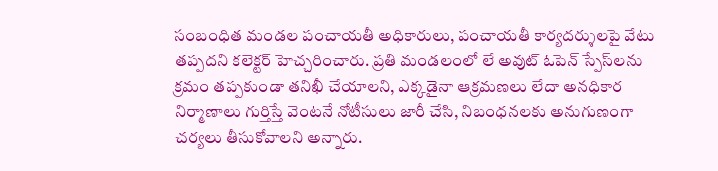సంబంధిత మండల పంచాయతీ అధికారులు, పంచాయతీ కార్యదర్శులపై వేటు తప్పదని కలెక్టర్ హెచ్చరించారు. ప్రతి మండలంలో లే అవుట్ ఓపెన్ స్పేస్‌లను క్రమం తప్పకుండా తనిఖీ చేయాలని, ఎక్కడైనా ఆక్రమణలు లేదా అనధికార నిర్మాణాలు గుర్తిస్తే వెంటనే నోటీసులు జారీ చేసి, నిబంధనలకు అనుగుణంగా చర్యలు తీసుకోవాలని అన్నారు.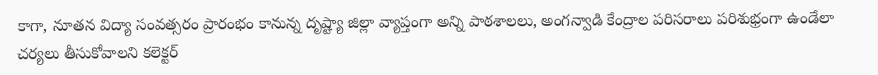కాగా, నూతన విద్యా సంవత్సరం ప్రారంభం కానున్న దృష్ట్యా జిల్లా వ్యాప్తంగా అన్ని పాఠశాలలు, అంగన్వాడి కేంద్రాల పరిసరాలు పరిశుభ్రంగా ఉండేలా చర్యలు తీసుకోవాలని కలెక్టర్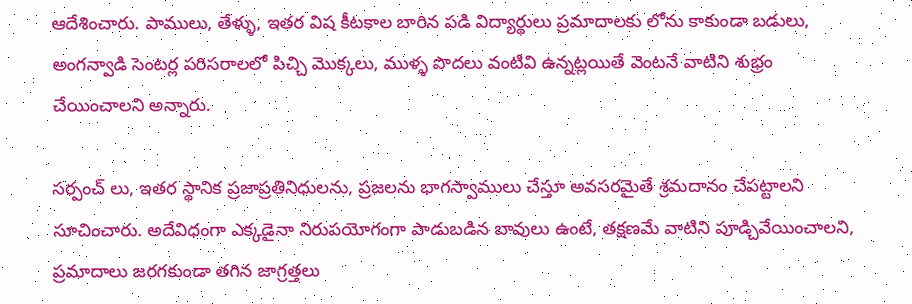ఆదేశించారు. పాములు, తేళ్ళు, ఇతర విష కీటకాల బారిన పడి విద్యార్థులు ప్రమాదాలకు లోను కాకుండా బడులు, అంగన్వాడి సెంటర్ల పరిసరాలలో పిచ్చి మొక్కలు, ముళ్ళ పొదలు వంటివి ఉన్నట్లయితే వెంటనే వాటిని శుభ్రం చేయించాలని అన్నారు.

సర్పంచ్ లు, ఇతర స్థానిక ప్రజాప్రతినిధులను, ప్రజలను భాగస్వాములు చేస్తూ అవసరమైతే శ్రమదానం చేపట్టాలని సూచించారు. అదేవిధంగా ఎక్కడైనా నిరుపయోగంగా పాడుబడిన బావులు ఉంటే, తక్షణమే వాటిని పూడ్చివేయించాలని, ప్రమాదాలు జరగకుండా తగిన జాగ్రత్తలు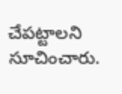చేపట్టాలని సూచించారు.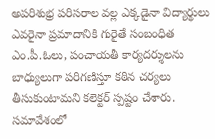అపరిశుభ్ర పరిసరాల వల్ల ఎక్కడైనా విద్యార్థులు ఎవరైనా ప్రమాదానికి గురైతే సంబంధిత ఎం.పీ.ఓలు, పంచాయతీ కార్యదర్శులను బాధ్యులుగా పరిగణిస్తూ కఠిన చర్యలు తీసుకుంటామని కలెక్టర్ స్పష్టం చేశారు. సమావేశంలో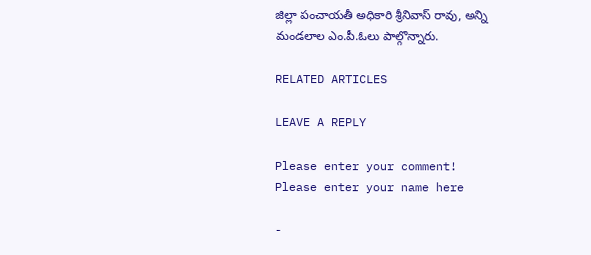జిల్లా పంచాయతీ అధికారి శ్రీనివాస్ రావు, అన్ని మండలాల ఎం.పీ.ఓలు పాల్గొన్నారు.

RELATED ARTICLES

LEAVE A REPLY

Please enter your comment!
Please enter your name here

-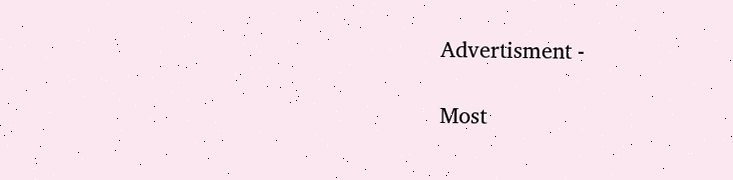Advertisment -

Most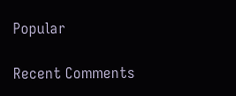Popular

Recent Comments